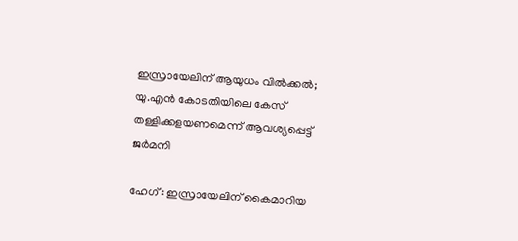ഇസ്രായേലിന് ആയുധം വിൽക്കൽ; യു.എൻ കോടതിയിലെ കേസ് തള്ളിക്കളയണമെന്ന് ആവശ്യപ്പെട്ട് ജർമനി

ഹേഗ്: ഇസ്രായേലിന് കൈമാറിയ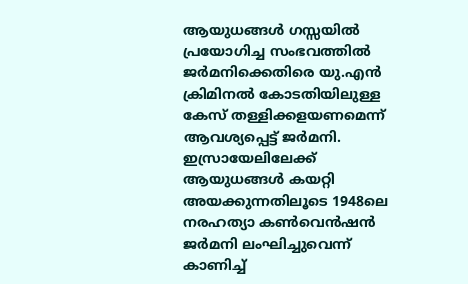ആയുധങ്ങൾ ഗസ്സയിൽ പ്രയോഗിച്ച സംഭവത്തിൽ ജർമനിക്കെതിരെ യു.എൻ ക്രിമിനൽ കോടതിയിലുള്ള കേസ് തള്ളിക്കളയണമെന്ന് ആവശ്യപ്പെട്ട് ജർമനി. ഇസ്രായേലിലേക്ക് ആയുധങ്ങൾ കയറ്റി അയക്കുന്നതിലൂടെ 1948ലെ നരഹത്യാ കൺവെൻഷൻ ജർമനി ലംഘിച്ചുവെന്ന് കാണിച്ച്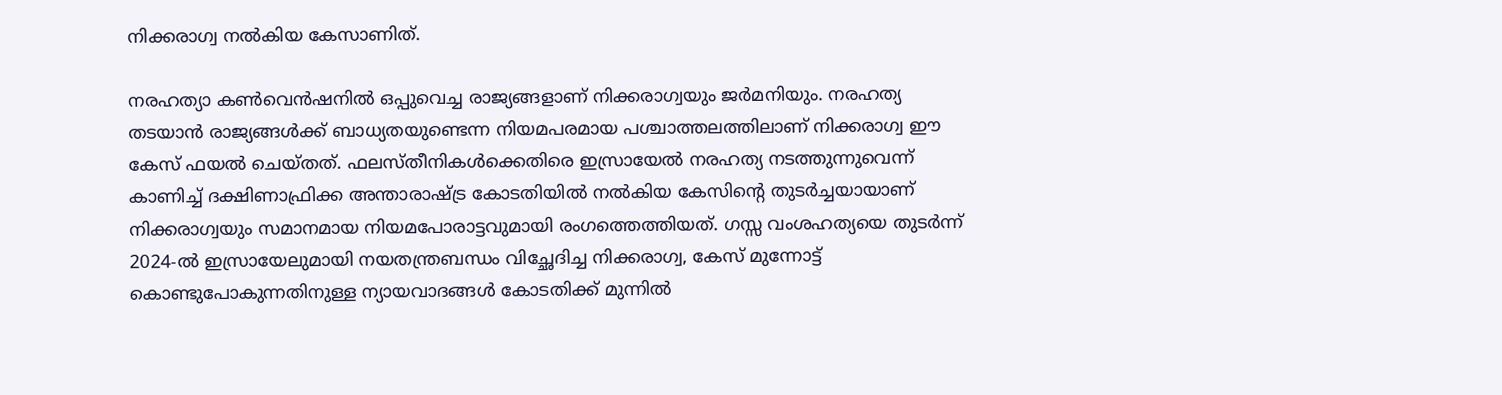നിക്കരാഗ്വ നൽകിയ കേസാണിത്.

നരഹത്യാ കൺവെൻഷനിൽ ഒപ്പുവെച്ച രാജ്യങ്ങളാണ് നിക്കരാഗ്വയും ജർമനിയും. നരഹത്യ തടയാൻ രാജ്യങ്ങൾക്ക് ബാധ്യതയുണ്ടെന്ന നിയമപരമായ പശ്ചാത്തലത്തിലാണ് നിക്കരാഗ്വ ഈ കേസ് ഫയൽ ചെയ്തത്. ഫലസ്തീനികൾക്കെതിരെ ഇസ്രായേൽ നരഹത്യ നടത്തുന്നുവെന്ന് കാണിച്ച് ദക്ഷിണാഫ്രിക്ക അന്താരാഷ്ട്ര കോടതിയിൽ നൽകിയ കേസിന്റെ തുടർച്ചയായാണ് നിക്കരാഗ്വയും സമാനമായ നിയമപോരാട്ടവുമായി രംഗത്തെത്തിയത്. ഗസ്സ വംശഹത്യയെ തുടർന്ന് 2024-ൽ ഇസ്രായേലുമായി നയതന്ത്രബന്ധം വിച്ഛേദിച്ച നിക്കരാഗ്വ, കേസ് മുന്നോട്ട് കൊണ്ടുപോകുന്നതിനുള്ള ന്യായവാദങ്ങൾ കോടതിക്ക് മുന്നിൽ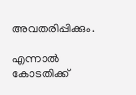അവതരിപ്പിക്കും.

എന്നാൽ കോടതിക്ക്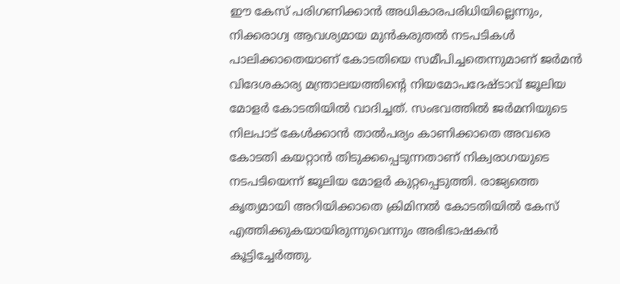ഈ കേസ് പരിഗണിക്കാൻ അധികാരപരിധിയില്ലെന്നും, നിക്കരാഗ്വ ആവശ്യമായ മുൻകരുതൽ നടപടികൾ പാലിക്കാതെയാണ് കോടതിയെ സമീപിച്ചതെന്നുമാണ് ജർമൻ വിദേശകാര്യ മന്ത്രാലയത്തിന്റെ നിയമോപദേഷ്ടാവ് ജൂലിയ മോളർ കോടതിയിൽ വാദിച്ചത്. സംഭവത്തിൽ ജർമനിയുടെ നിലപാട് കേൾക്കാൻ താൽപര്യം കാണിക്കാതെ അവരെ കോടതി കയറ്റാൻ തിടുക്കപ്പെടുന്നതാണ് നിക്വരാഗയുടെ നടപടിയെന്ന് ജൂലിയ മോളർ കുറ്റപ്പെടുത്തി. രാജ്യത്തെ കൃത്യമായി അറിയിക്കാതെ ക്രിമിനൽ കോടതിയിൽ കേസ് എത്തിക്കുകയായിരുന്നുവെന്നും അഭിഭാഷകൻ കൂട്ടിച്ചേർത്തു.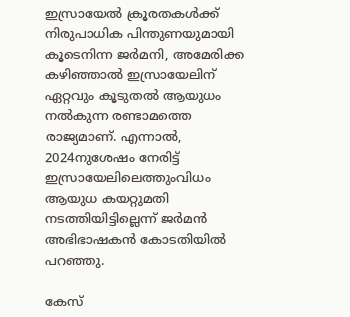ഇസ്രായേൽ ക്രൂരതകൾക്ക് നിരുപാധിക പിന്തുണയുമായി കൂടെനിന്ന ജർമനി, അമേരിക്ക കഴിഞ്ഞാൽ ഇസ്രായേലിന് ഏറ്റവും കൂടുതൽ ആയുധം നൽകുന്ന രണ്ടാമത്തെ രാജ്യമാണ്. എന്നാൽ, 2024നുശേഷം നേരിട്ട് ഇസ്രായേലിലെത്തുംവിധം ആയുധ കയറ്റുമതി നടത്തിയിട്ടില്ലെന്ന് ജർമൻ അഭിഭാഷകൻ കോടതിയിൽ പറഞ്ഞു.

കേസ്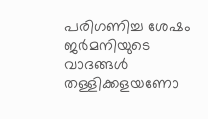പരിഗണിച്ച ശേഷം ജർമനിയുടെ വാദങ്ങൾ തള്ളിക്കളയണോ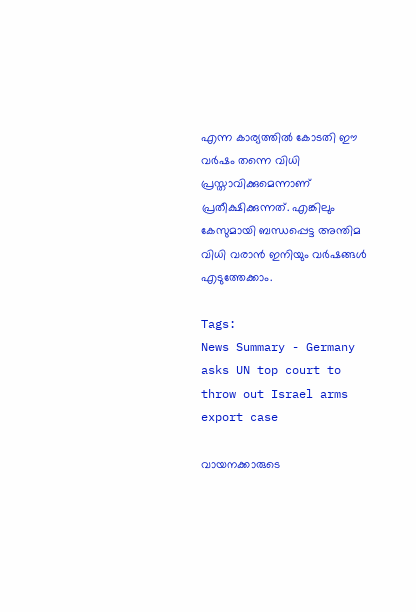എന്ന കാര്യത്തിൽ കോടതി ഈ വർഷം തന്നെ വിധി പ്രസ്താവിക്കുമെന്നാണ് പ്രതീക്ഷിക്കുന്നത്. എങ്കിലും കേസുമായി ബന്ധപ്പെട്ട അന്തിമ വിധി വരാൻ ഇനിയും വർഷങ്ങൾ എടുത്തേക്കാം.

Tags:
News Summary - Germany asks UN top court to throw out Israel arms export case

വായനക്കാരുടെ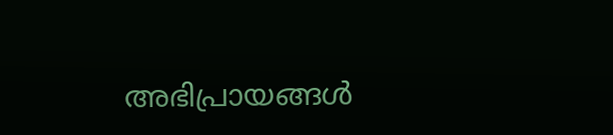അഭിപ്രായങ്ങള്‍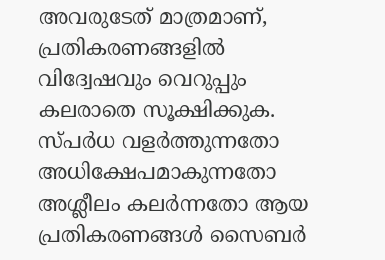അവരുടേത് മാത്രമാണ്, പ്രതികരണങ്ങളിൽ വിദ്വേഷവും വെറുപ്പും കലരാതെ സൂക്ഷിക്കുക. സ്പർധ വളർത്തുന്നതോ അധിക്ഷേപമാകുന്നതോ അശ്ലീലം കലർന്നതോ ആയ പ്രതികരണങ്ങൾ സൈബർ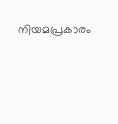നിയമപ്രകാരം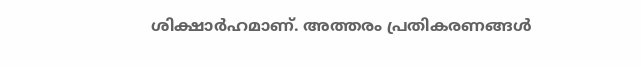ശിക്ഷാർഹമാണ്. അത്തരം പ്രതികരണങ്ങൾ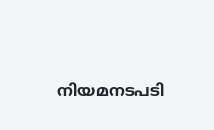നിയമനടപടി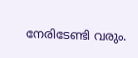നേരിടേണ്ടി വരും.